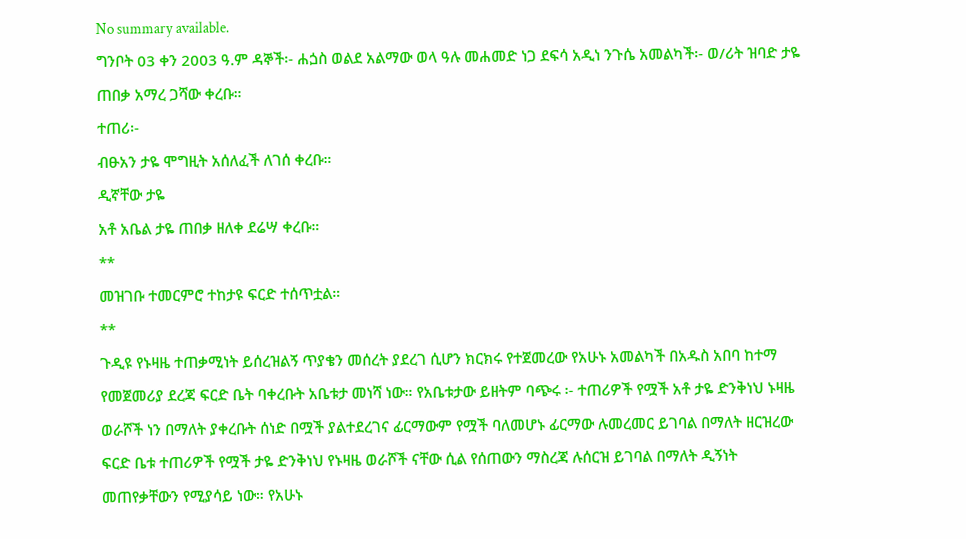No summary available.
ግንቦት 03 ቀን 2003 ዓ.ም ዳኞች፡- ሐጏስ ወልደ አልማው ወላ ዓሉ መሐመድ ነጋ ደፍሳ አዲነ ንጉሴ አመልካች፡- ወ/ሪት ዝባድ ታዬ ጠበቃ አማረ ጋሻው ቀረቡ።
ተጠሪ፡-
ብፁአን ታዬ ሞግዚት አሰለፈች ለገሰ ቀረቡ።
ዲኛቸው ታዬ
አቶ አቤል ታዬ ጠበቃ ዘለቀ ደሬሣ ቀረቡ።
**
መዝገቡ ተመርምሮ ተከታዩ ፍርድ ተሰጥቷል።
**
ጉዲዩ የኑዛዜ ተጠቃሚነት ይሰረዝልኝ ጥያቄን መሰረት ያደረገ ሲሆን ክርክሩ የተጀመረው የአሁኑ አመልካች በአዱስ አበባ ከተማ የመጀመሪያ ደረጃ ፍርድ ቤት ባቀረቡት አቤቱታ መነሻ ነው። የአቤቱታው ይዘትም ባጭሩ ፡- ተጠሪዎች የሟች አቶ ታዬ ድንቅነህ ኑዛዜ ወራሾች ነን በማለት ያቀረቡት ሰነድ በሟች ያልተደረገና ፊርማውም የሟች ባለመሆኑ ፊርማው ሉመረመር ይገባል በማለት ዘርዝረው ፍርድ ቤቱ ተጠሪዎች የሟች ታዬ ድንቅነህ የኑዛዜ ወራሾች ናቸው ሲል የሰጠውን ማስረጃ ሉሰርዝ ይገባል በማለት ዲኝነት መጠየቃቸውን የሚያሳይ ነው። የአሁኑ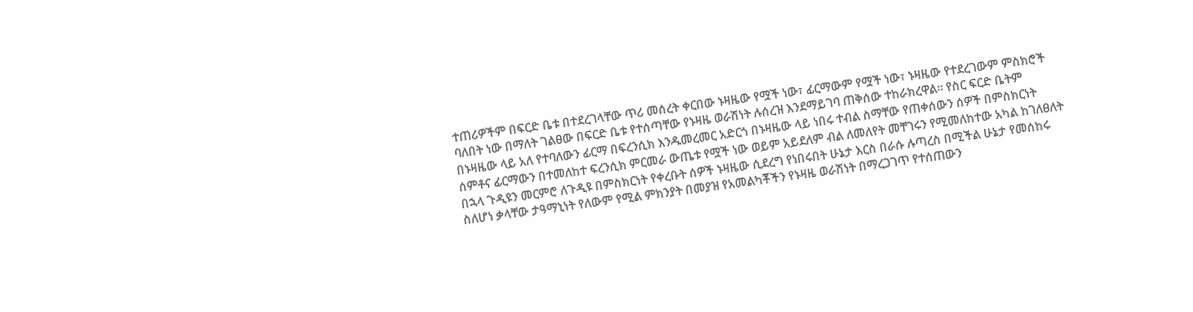ተጠሪዎችም በፍርድ ቤቱ በተደረገላቸው ጥሪ መሰረት ቀርበው ኑዛዜው የሟች ነው፣ ፊርማውም የሟች ነው፣ ኑዛዜው የተደረገውም ምስክሮች ባለበት ነው በማለት ገልፀው በፍርድ ቤቱ የተሰጣቸው የኑዛዜ ወራሽነት ሉሰረዝ እንደማይገባ ጠቅሰው ተከራክረዋል። የስር ፍርድ ቤትም በኑዛዜው ላይ አለ የተባለውን ፊርማ በፍረንሲክ እንዱመረመር አድርጎ በኑዛዜው ላይ ነበሩ ተብል ስማቸው የጠቀሰውን ሰዎች በምስክርነት ሰምቶና ፊርማውን በተመለከተ ፍረንሲክ ምርመራ ውጤቱ የሟች ነው ወይም አይደለም ብል ለመለየት መቸገሩን የሚመለከተው አካል ከገለፀለት በኋላ ጉዲዩን መርምሮ ለጉዲዩ በምስክርነት የቀረቡት ሰዎች ኑዛዜው ሲደረግ የነበሩበት ሁኔታ እርስ በራሱ ሉጣረስ በሚችል ሁኔታ የመሰከሩ ስለሆነ ቃላቸው ታዓማኒነት የለውም የሚል ምክንያት በመያዝ የአመልካቾችን የኑዛዜ ወራሽነት በማረጋገጥ የተሰጠውን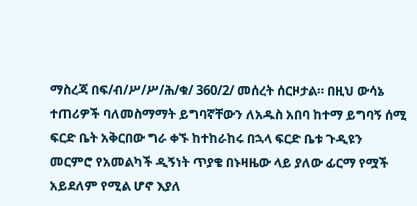ማስረጃ በፍ/ብ/ሥ/ሥ/ሕ/ቁ/ 360/2/ መሰረት ሰርዞታል። በዚህ ውሳኔ ተጠሪዎች ባለመስማማት ይግባኛቸውን ለአዱስ አበባ ከተማ ይግባኝ ሰሚ ፍርድ ቤት አቅርበው ግራ ቀኙ ከተከራከሩ በኋላ ፍርድ ቤቱ ጉዲዩን መርምሮ የአመልካች ዲኝነት ጥያቄ በኑዛዜው ላይ ያለው ፊርማ የሟች አይደለም የሚል ሆኖ እያለ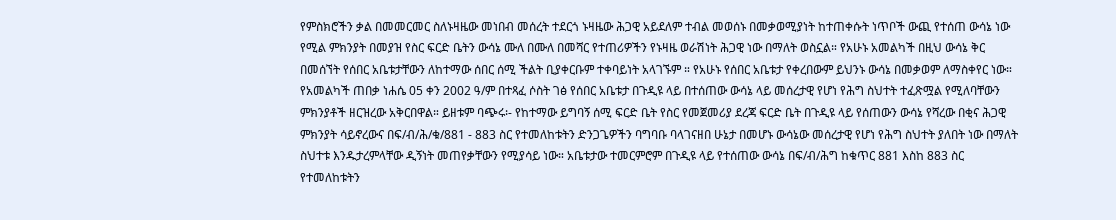የምስክሮችን ቃል በመመርመር ስለኑዛዜው መነበብ መሰረት ተደርጎ ኑዛዜው ሕጋዊ አይደለም ተብል መወሰኑ በመቃወሚያነት ከተጠቀሱት ነጥቦች ውጪ የተሰጠ ውሳኔ ነው የሚል ምክንያት በመያዝ የስር ፍርድ ቤትን ውሳኔ ሙለ በሙለ በመሻር የተጠሪዎችን የኑዛዜ ወራሽነት ሕጋዊ ነው በማለት ወስኗል። የአሁኑ አመልካች በዚህ ውሳኔ ቅር በመሰኘት የሰበር አቤቱታቸውን ለከተማው ሰበር ሰሚ ችልት ቢያቀርቡም ተቀባይነት አላገኙም ። የአሁኑ የሰበር አቤቱታ የቀረበውም ይህንኑ ውሳኔ በመቃወም ለማስቀየር ነው።
የአመልካች ጠበቃ ነሐሴ 05 ቀን 2002 ዓ/ም በተጻፈ ሶስት ገፅ የሰበር አቤቱታ በጉዲዩ ላይ በተሰጠው ውሳኔ ላይ መሰረታዊ የሆነ የሕግ ስህተት ተፈጽሟል የሚለባቸውን ምክንያቶች ዘርዝረው አቅርበዋል። ይዘቱም ባጭሩ፡- የከተማው ይግባኝ ሰሚ ፍርድ ቤት የስር የመጀመሪያ ደረጃ ፍርድ ቤት በጉዲዩ ላይ የሰጠውን ውሳኔ የሻረው በቂና ሕጋዊ ምክንያት ሳይኖረውና በፍ/ብ/ሕ/ቁ/881 - 883 ስር የተመለከቱትን ድንጋጌዎችን ባግባቡ ባላገናዘበ ሁኔታ በመሆኑ ውሳኔው መሰረታዊ የሆነ የሕግ ስህተት ያለበት ነው በማለት ስህተቱ እንዱታረምላቸው ዲኝነት መጠየቃቸውን የሚያሳይ ነው። አቤቱታው ተመርምሮም በጉዲዩ ላይ የተሰጠው ውሳኔ በፍ/ብ/ሕግ ከቁጥር 881 እስከ 883 ስር የተመለከቱትን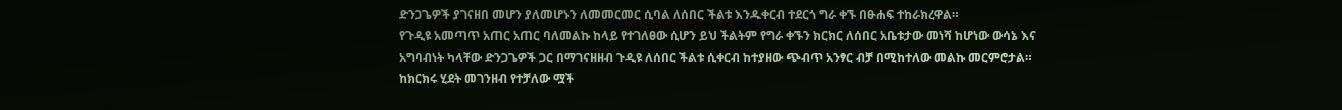ድንጋጌዎች ያገናዘበ መሆን ያለመሆኑን ለመመርመር ሲባል ለሰበር ችልቱ እንዱቀርብ ተደርጎ ግራ ቀኙ በፁሐፍ ተከራክረዋል።
የጉዲዩ አመጣጥ አጠር አጠር ባለመልኩ ከላይ የተገለፀው ሲሆን ይህ ችልትም የግራ ቀኙን ክርክር ለሰበር አቤቱታው መነሻ ከሆነው ውሳኔ እና አግባብነት ካላቸው ድንጋጌዎች ጋር በማገናዘዘብ ጉዲዩ ለሰበር ችልቱ ሲቀርብ ከተያዘው ጭብጥ አንፃር ብቻ በሚከተለው መልኩ መርምሮታል።
ከክርክሩ ሂደት መገንዘብ የተቻለው ሟች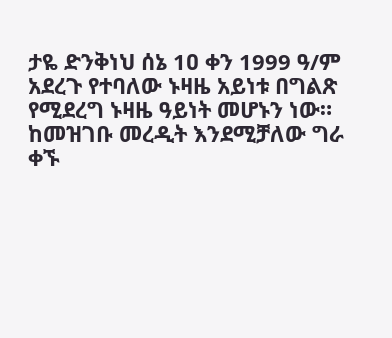ታዬ ድንቅነህ ሰኔ 1ዐ ቀን 1999 ዓ/ም አደረጉ የተባለው ኑዛዜ አይነቱ በግልጽ የሚደረግ ኑዛዜ ዓይነት መሆኑን ነው። ከመዝገቡ መረዲት እንደሚቻለው ግራ ቀኙ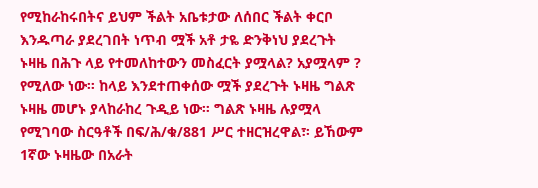የሚከራከሩበትና ይህም ችልት አቤቱታው ለሰበር ችልት ቀርቦ እንዱጣራ ያደረገበት ነጥብ ሟች አቶ ታዬ ድንቅነህ ያደረጉት ኑዛዜ በሕጉ ላይ የተመለከተውን መስፈርት ያሟላል? አያሟላም ? የሚለው ነው። ከላይ እንደተጠቀሰው ሟች ያደረጉት ኑዛዜ ግልጽ ኑዛዜ መሆኑ ያላከራከረ ጉዲይ ነው። ግልጽ ኑዛዜ ሉያሟላ የሚገባው ስርዓቶች በፍ/ሕ/ቁ/881 ሥር ተዘርዝረዋል፣፡ ይኸውም 1ኛው ኑዛዜው በአራት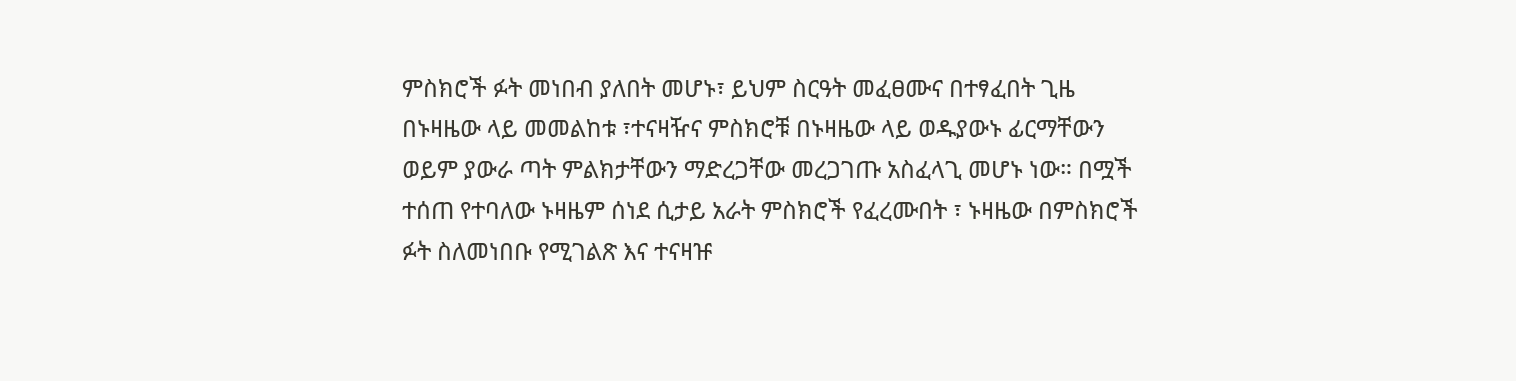ምስክሮች ፉት መነበብ ያለበት መሆኑ፣ ይህም ስርዓት መፈፀሙና በተፃፈበት ጊዜ በኑዛዜው ላይ መመልከቱ ፣ተናዛዥና ምስክሮቹ በኑዛዜው ላይ ወዱያውኑ ፊርማቸውን ወይም ያውራ ጣት ምልክታቸውን ማድረጋቸው መረጋገጡ አስፈላጊ መሆኑ ነው። በሟች ተሰጠ የተባለው ኑዛዜም ሰነደ ሲታይ አራት ምስክሮች የፈረሙበት ፣ ኑዛዜው በምስክሮች ፉት ስለመነበቡ የሚገልጽ እና ተናዛዡ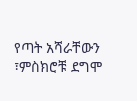የጣት አሻራቸውን ፣ምስክሮቹ ደግሞ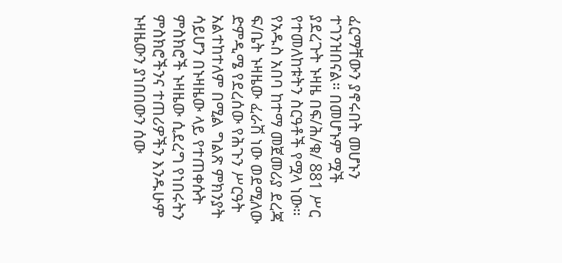ፈርማቸውን ያኖሩበት መሆኑን ተገንዝበናል። በመሆኑም ሟች ያደረጉት ኑዛዜ በፍ/ሕ/ቁ/ 881 ሥር የተመለከቱትን ስርዓቶች የሟላ ነው። የአዱስ አበባ ከተማ መጀመሪያ ደረጃ ፍ/ቤት ኑዛዜው ፈራሽ ነው ወደሚለው ድምዲሜ የደረሰው የሕጉን ሥርዓት አልተከተለም በሚል ግልጽ ምክንያት ሳይሆን በኑዛዜው ላይ የተጠቀሱት ምስክሮች ኑዛዜው ሲደረግ የነበሩትን ምስክሮችንና ተጠሪዎችን እንዱሁም ኑዛዜውን ያነበበውን ሰው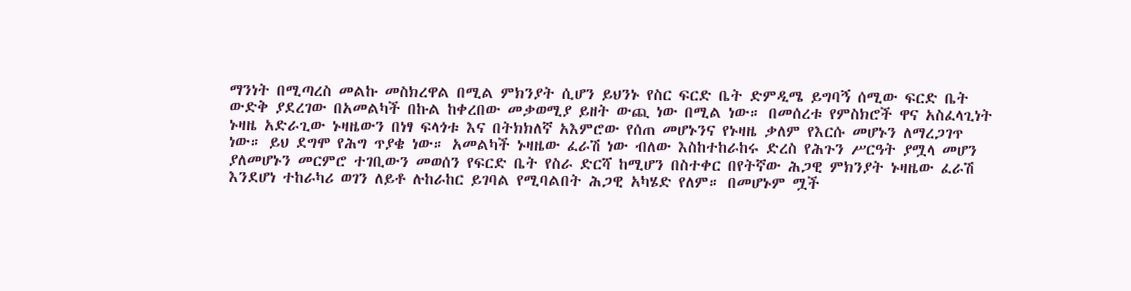ማንነት በሚጣረስ መልኩ መስክረዋል በሚል ምክንያት ሲሆን ይህንኑ የስር ፍርድ ቤት ድምዲሜ ይግባኝ ሰሚው ፍርድ ቤት ውድቅ ያደረገው በአመልካች በኩል ከቀረበው መቃወሚያ ይዘት ውጪ ነው በሚል ነው። በመሰረቱ የምስክሮች ዋና አስፈላጊነት ኑዛዜ አድራጊው ኑዛዜውን በነፃ ፍላጎቱ እና በትክክለኛ አእምሮው የሰጠ መሆኑንና የኑዛዜ ቃለም የእርሱ መሆኑን ለማረጋገጥ ነው። ይህ ደግሞ የሕግ ጥያቄ ነው። አመልካች ኑዛዜው ፈራሽ ነው ብለው እስከተከራከሩ ድረስ የሕጉን ሥርዓት ያሟላ መሆን ያለመሆኑን መርምሮ ተገቢውን መወሰን የፍርድ ቤት የስራ ድርሻ ከሚሆን በስተቀር በየትኛው ሕጋዊ ምክንያት ኑዛዜው ፈራሽ እንደሆነ ተከራካሪ ወገን ለይቶ ሉከራከር ይገባል የሚባልበት ሕጋዊ አካሄድ የለም። በመሆኑም ሟች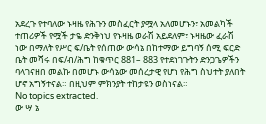አደረጉ የተባለው ኑዛዜ የሕጉን መስፈርት ያሟላ አለመሆኑን፣ አመልካች ተጠሪዎች የሟች ታዬ ድንቅነህ የኑዛዜ ወራሽ አይደለም፣ ኑዛዜው ፈራሽ ነው በማለት የሥር ፍ/ቤት የሰጠው ውሳኔ በከተማው ይግባኝ ሰሚ ፍርድ ቤት መሻሩ በፍ/ብ/ሕግ ከቁጥር 881– 883 የተደነገጉትን ድንጋጌዎችን ባላገናዘበ መልኩ በመሆኑ ውሳኔው መሰረታዊ የሆነ የሕግ ስህተት ያለበት ሆኖ አግኝተናል። በዚህም ምክንያት ተከታዩን ወስነናል።
No topics extracted.
ው ሣ ኔ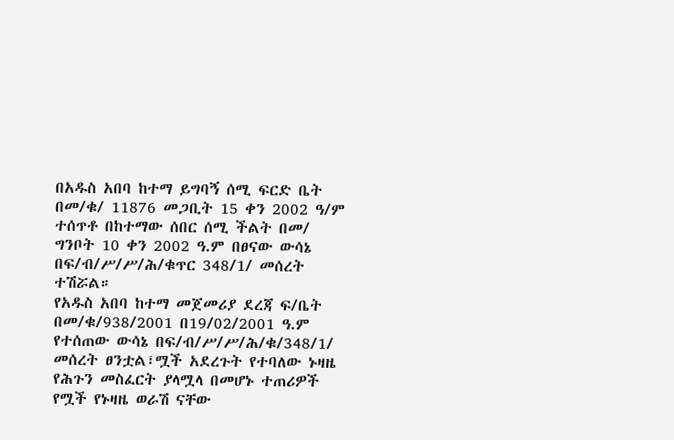በአዱስ አበባ ከተማ ይግባኝ ሰሚ ፍርድ ቤት በመ/ቁ/ 11876 መጋቢት 15 ቀን 2002 ዓ/ም ተሰጥቶ በከተማው ሰበር ሰሚ ችልት በመ/ ግንቦት 10 ቀን 2002 ዓ.ም በፀናው ውሳኔ በፍ/ብ/ሥ/ሥ/ሕ/ቁጥር 348/1/ መሰረት ተሽሯል።
የአዱስ አበባ ከተማ መጀመሪያ ደረጃ ፍ/ቤት በመ/ቁ/938/2001 በ19/02/2001 ዓ.ም የተሰጠው ውሳኔ በፍ/ብ/ሥ/ሥ/ሕ/ቁ/348/1/ መሰረት ፀንቷል፣ሟች አደረጉት የተባለው ኑዛዜ የሕጉን መስፈርት ያላሟላ በመሆኑ ተጠሪዎች የሟች የኑዛዜ ወራሽ ናቸው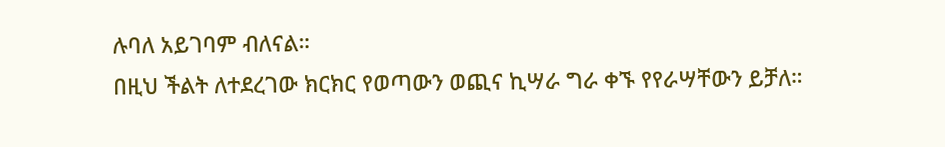ሉባለ አይገባም ብለናል።
በዚህ ችልት ለተደረገው ክርክር የወጣውን ወጪና ኪሣራ ግራ ቀኙ የየራሣቸውን ይቻለ።